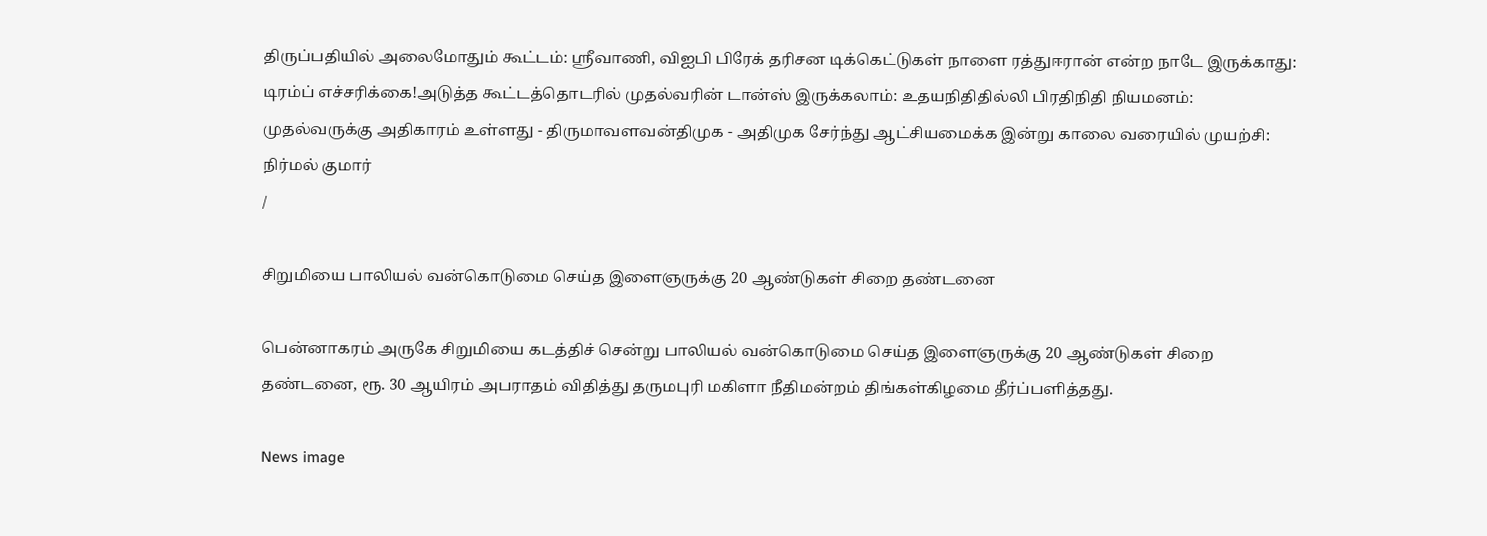திருப்பதியில் அலைமோதும் கூட்டம்: ஸ்ரீவாணி, விஐபி பிரேக் தரிசன டிக்கெட்டுகள் நாளை ரத்துஈரான் என்ற நாடே இருக்காது: டிரம்ப் எச்சரிக்கை!அடுத்த கூட்டத்தொடரில் முதல்வரின் டான்ஸ் இருக்கலாம்: உதயநிதிதில்லி பிரதிநிதி நியமனம்: முதல்வருக்கு அதிகாரம் உள்ளது - திருமாவளவன்திமுக - அதிமுக சேர்ந்து ஆட்சியமைக்க இன்று காலை வரையில் முயற்சி: நிர்மல் குமார்
/

சிறுமியை பாலியல் வன்கொடுமை செய்த இளைஞருக்கு 20 ஆண்டுகள் சிறை தண்டனை

பென்னாகரம் அருகே சிறுமியை கடத்திச் சென்று பாலியல் வன்கொடுமை செய்த இளைஞருக்கு 20 ஆண்டுகள் சிறை தண்டனை, ரூ. 30 ஆயிரம் அபராதம் விதித்து தருமபுரி மகிளா நீதிமன்றம் திங்கள்கிழமை தீர்ப்பளித்தது.

News image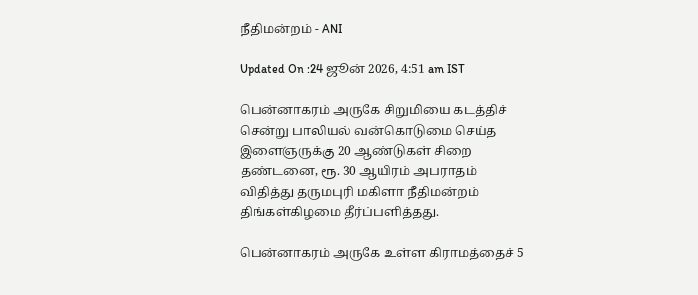நீதிமன்றம் - ANI

Updated On :24 ஜூன் 2026, 4:51 am IST

பென்னாகரம் அருகே சிறுமியை கடத்திச் சென்று பாலியல் வன்கொடுமை செய்த இளைஞருக்கு 20 ஆண்டுகள் சிறை தண்டனை, ரூ. 30 ஆயிரம் அபராதம் விதித்து தருமபுரி மகிளா நீதிமன்றம் திங்கள்கிழமை தீர்ப்பளித்தது.

பென்னாகரம் அருகே உள்ள கிராமத்தைச் 5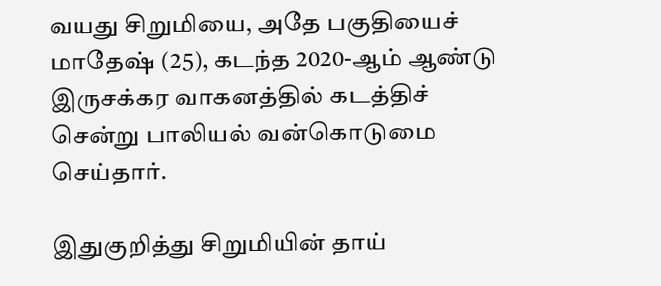வயது சிறுமியை, அதே பகுதியைச் மாதேஷ் (25), கடந்த 2020-ஆம் ஆண்டு இருசக்கர வாகனத்தில் கடத்திச் சென்று பாலியல் வன்கொடுமை செய்தார்.

இதுகுறித்து சிறுமியின் தாய்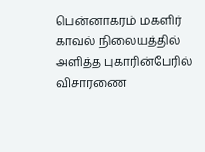பென்னாகரம் மகளிர் காவல் நிலையத்தில் அளித்த புகாரின்பேரில் விசாரணை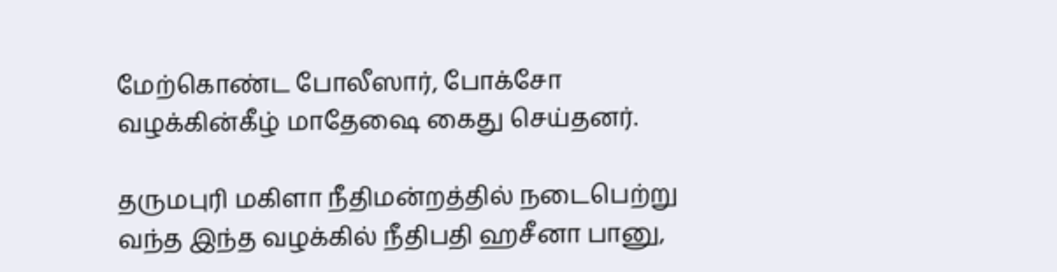மேற்கொண்ட போலீஸார், போக்சோ வழக்கின்கீழ் மாதேஷை கைது செய்தனர்.

தருமபுரி மகிளா நீதிமன்றத்தில் நடைபெற்று வந்த இந்த வழக்கில் நீதிபதி ஹசீனா பானு,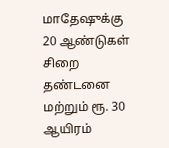மாதேஷுக்கு 20 ஆண்டுகள் சிறை தண்டனை மற்றும் ரூ. 30 ஆயிரம்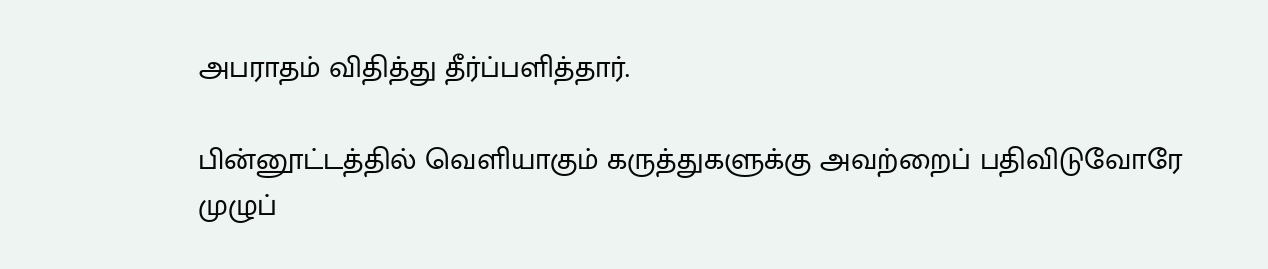அபராதம் விதித்து தீர்ப்பளித்தார்.

பின்னூட்டத்தில் வெளியாகும் கருத்துகளுக்கு அவற்றைப் பதிவிடுவோரே முழுப்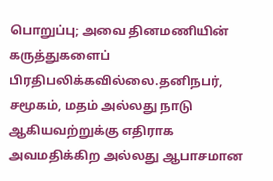பொறுப்பு; அவை தினமணியின் கருத்துகளைப் பிரதிபலிக்கவில்லை.தனிநபர், சமூகம், மதம் அல்லது நாடு ஆகியவற்றுக்கு எதிராக அவமதிக்கிற அல்லது ஆபாசமான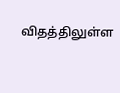விதத்திலுள்ள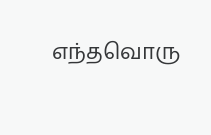எந்தவொரு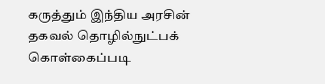கருத்தும் இந்திய அரசின் தகவல் தொழில்நுட்பக் கொள்கைப்படி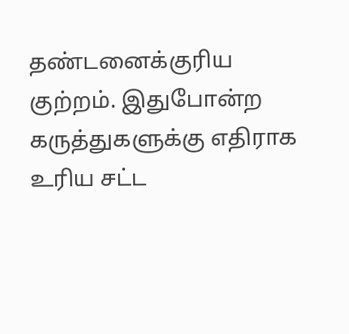தண்டனைக்குரிய குற்றம். இதுபோன்ற கருத்துகளுக்கு எதிராக உரிய சட்ட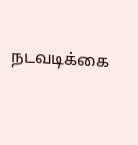நடவடிக்கை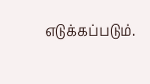எடுக்கப்படும்.